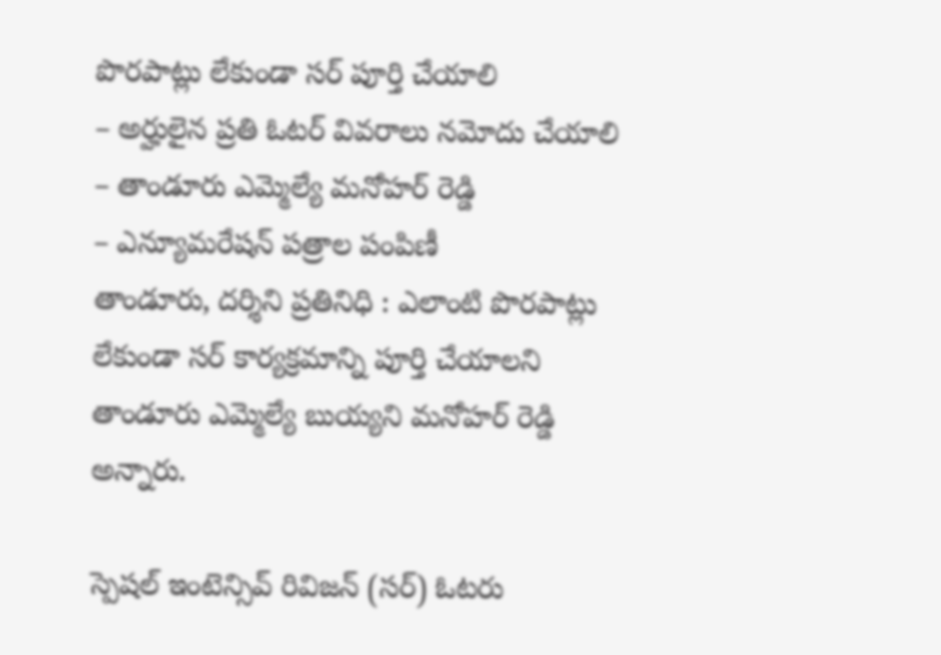పొరపాట్లు లేకుండా సర్ పూర్తి చేయాలి
– అర్హులైన ప్రతి ఓటర్ వివరాలు నమోదు చేయాలి
– తాండూరు ఎమ్మెల్యే మనోహర్ రెడ్డి
– ఎన్యూమరేషన్ పత్రాల పంపిణీ
తాండూరు, దర్శిని ప్రతినిధి : ఎలాంటి పొరపాట్లు లేకుండా సర్ కార్యక్రమాన్ని పూర్తి చేయాలని తాండూరు ఎమ్మెల్యే బుయ్యని మనోహర్ రెడ్డి అన్నారు.

స్పెషల్ ఇంటెన్సివ్ రివిజన్ (సర్) ఓటరు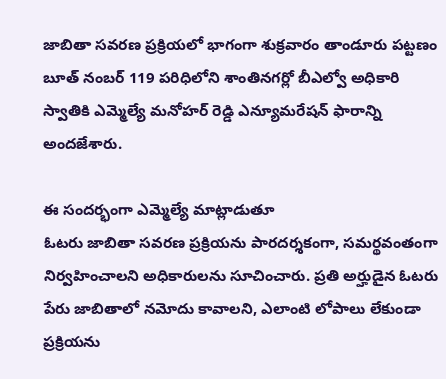జాబితా సవరణ ప్రక్రియలో భాగంగా శుక్రవారం తాండూరు పట్టణం బూత్ నంబర్ 119 పరిధిలోని శాంతినగర్లో బీఎల్వో అధికారి స్వాతికి ఎమ్మెల్యే మనోహర్ రెడ్డి ఎన్యూమరేషన్ ఫారాన్ని అందజేశారు.

ఈ సందర్భంగా ఎమ్మెల్యే మాట్లాడుతూ
ఓటరు జాబితా సవరణ ప్రక్రియను పారదర్శకంగా, సమర్థవంతంగా నిర్వహించాలని అధికారులను సూచించారు. ప్రతి అర్హుడైన ఓటరు పేరు జాబితాలో నమోదు కావాలని, ఎలాంటి లోపాలు లేకుండా ప్రక్రియను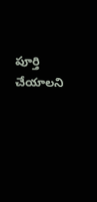పూర్తి చేయాలని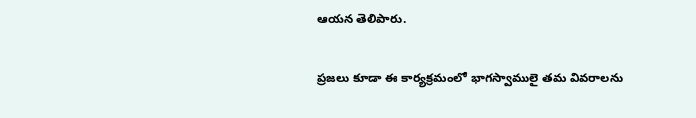ఆయన తెలిపారు.

ప్రజలు కూడా ఈ కార్యక్రమంలో భాగస్వాములై తమ వివరాలను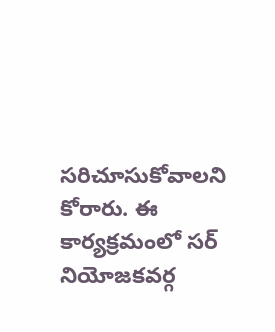సరిచూసుకోవాలని కోరారు. ఈ కార్యక్రమంలో సర్ నియోజకవర్గ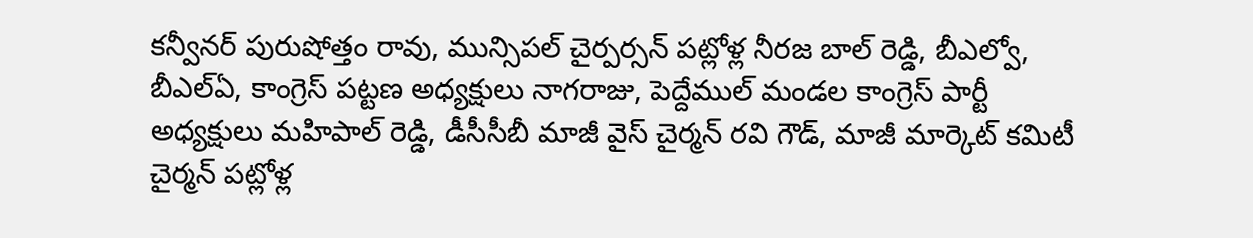కన్వీనర్ పురుషోత్తం రావు, మున్సిపల్ చైర్పర్సన్ పట్లోళ్ల నీరజ బాల్ రెడ్డి, బీఎల్వో, బీఎల్ఏ, కాంగ్రెస్ పట్టణ అధ్యక్షులు నాగరాజు, పెద్దేముల్ మండల కాంగ్రెస్ పార్టీ అధ్యక్షులు మహిపాల్ రెడ్డి, డీసీసీబీ మాజీ వైస్ చైర్మన్ రవి గౌడ్, మాజీ మార్కెట్ కమిటీ చైర్మన్ పట్లోళ్ల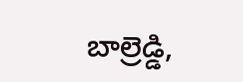బాల్రెడ్డి,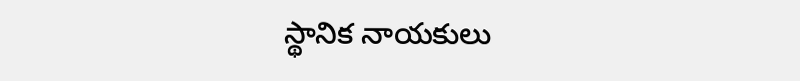స్థానిక నాయకులు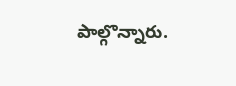పాల్గొన్నారు.